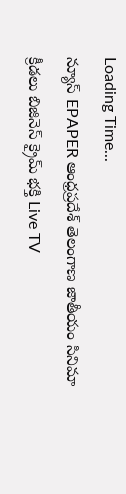Loading Time...
న్యూస్ EPAPER ఆంధ్రప్రదేశ్ తెలంగాణ జాతీయం సినిమా క్రీడలు బిజినెస్ క్రైమ్ భక్తి Live TV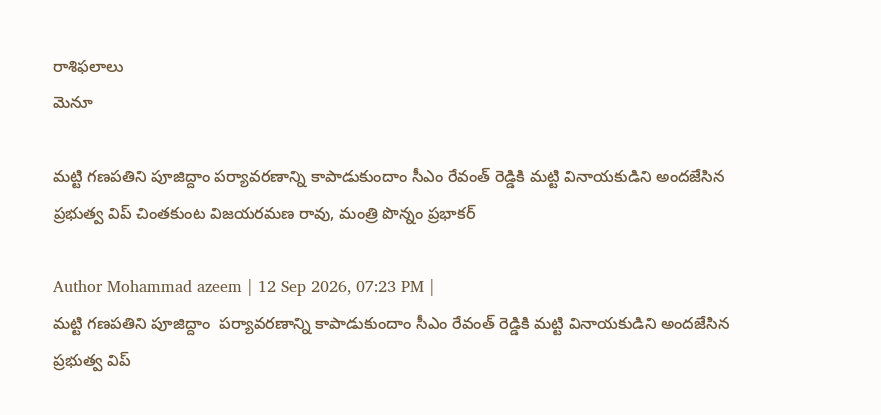రాశిఫలాలు
మెనూ

మట్టి గణపతిని పూజిద్దాం పర్యావరణాన్ని కాపాడుకుందాం సీఎం రేవంత్ రెడ్డికి మట్టి వినాయకుడిని అందజేసిన ప్రభుత్వ విప్ చింతకుంట విజయరమణ రావు, మంత్రి పొన్నం ప్రభాకర్

Author Mohammad azeem | 12 Sep 2026, 07:23 PM |
మట్టి గణపతిని పూజిద్దాం  పర్యావరణాన్ని కాపాడుకుందాం సీఎం రేవంత్ రెడ్డికి మట్టి వినాయకుడిని అందజేసిన ప్రభుత్వ విప్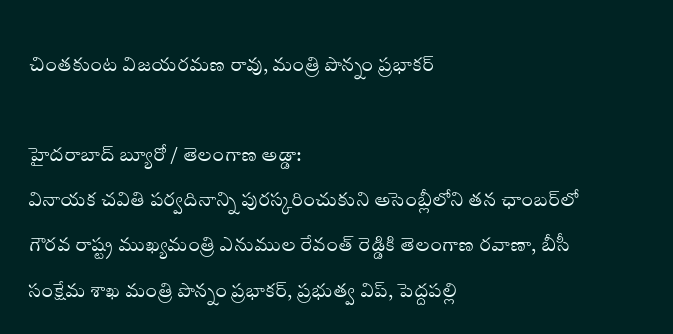చింతకుంట విజయరమణ రావు, మంత్రి పొన్నం ప్రభాకర్

హైదరాబాద్ బ్యూరో / తెలంగాణ అడ్డా:
వినాయక చవితి పర్వదినాన్ని పురస్కరించుకుని అసెంబ్లీలోని తన ఛాంబర్‌లో గౌరవ రాష్ట్ర ముఖ్యమంత్రి ఎనుముల రేవంత్ రెడ్డికి తెలంగాణ రవాణా, బీసీ సంక్షేమ శాఖ మంత్రి పొన్నం ప్రభాకర్, ప్రభుత్వ విప్, పెద్దపల్లి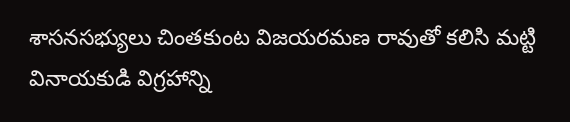శాసనసభ్యులు చింతకుంట విజయరమణ రావుతో కలిసి మట్టి వినాయకుడి విగ్రహాన్ని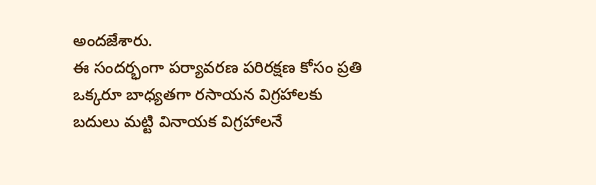అందజేశారు.
ఈ సందర్భంగా పర్యావరణ పరిరక్షణ కోసం ప్రతి ఒక్కరూ బాధ్యతగా రసాయన విగ్రహాలకు బదులు మట్టి వినాయక విగ్రహాలనే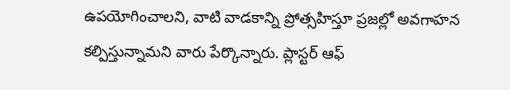ఉపయోగించాలని, వాటి వాడకాన్ని ప్రోత్సహిస్తూ ప్రజల్లో అవగాహన కల్పిస్తున్నామని వారు పేర్కొన్నారు. ప్లాస్టర్ ఆఫ్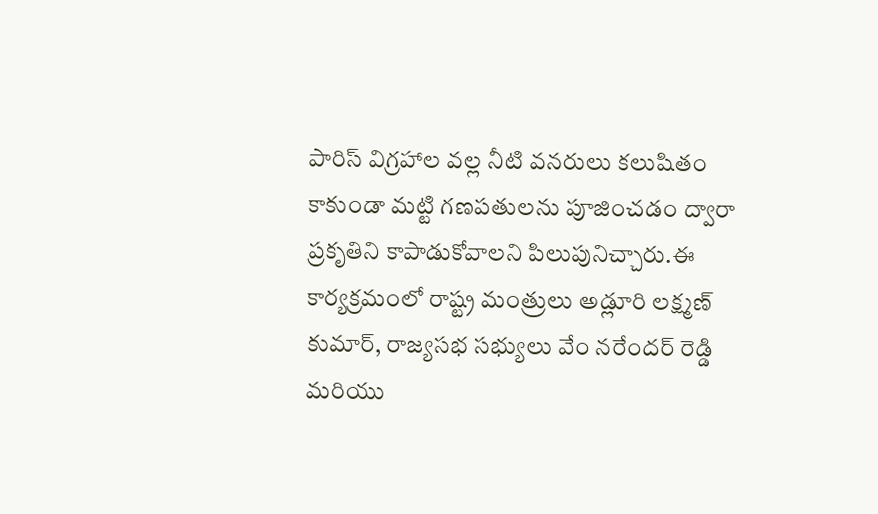పారిస్ విగ్రహాల వల్ల నీటి వనరులు కలుషితం కాకుండా మట్టి గణపతులను పూజించడం ద్వారా ప్రకృతిని కాపాడుకోవాలని పిలుపునిచ్చారు.ఈ కార్యక్రమంలో రాష్ట్ర మంత్రులు అడ్లూరి లక్ష్మణ్ కుమార్, రాజ్యసభ సభ్యులు వేం నరేందర్ రెడ్డి మరియు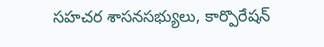సహచర శాసనసభ్యులు, కార్పొరేషన్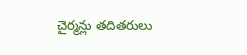చైర్మన్లు తదితరులు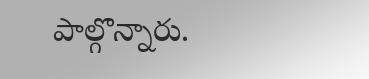పాల్గొన్నారు.